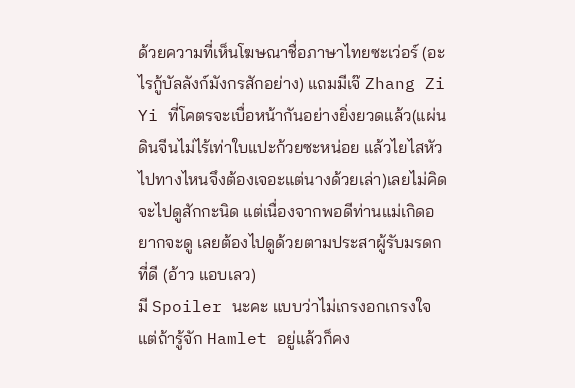ด้วยความที่เห็นโฆษณาชื่อภาษาไทยซะเว่อร์ (อะไรกู้บัลลังก์มังกรสักอย่าง) แถมมีเจ๊ Zhang Zi Yi ที่โคตรจะเบื่อหน้ากันอย่างยิ่งยวดแล้ว(แผ่นดินจีนไม่ไร้เท่าใบแปะก้วยซะหน่อย แล้วไยไสหัวไปทางไหนจึงต้องเจอะแต่นางด้วยเล่า)เลยไม่คิดจะไปดูสักกะนิด แต่เนื่องจากพอดีท่านแม่เกิดอยากจะดู เลยต้องไปดูด้วยตามประสาผู้รับมรดกที่ดี (อ้าว แอบเลว)
มี Spoiler นะคะ แบบว่าไม่เกรงอกเกรงใจ แต่ถ้ารู้จัก Hamlet อยู่แล้วก็คง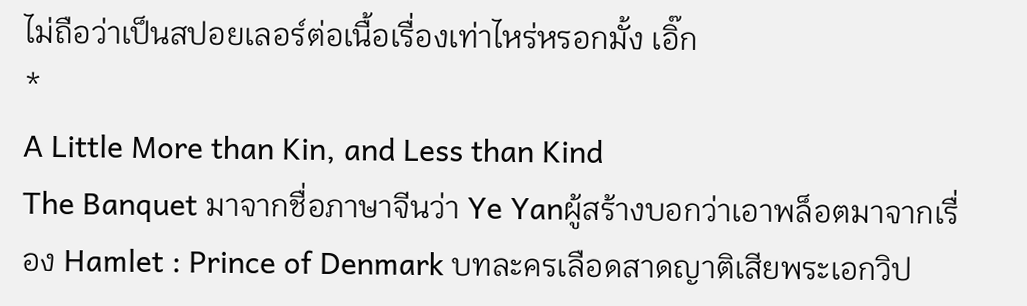ไม่ถือว่าเป็นสปอยเลอร์ต่อเนื้อเรื่องเท่าไหร่หรอกมั้ง เอิ๊ก
*
A Little More than Kin, and Less than Kind
The Banquet มาจากชื่อภาษาจีนว่า Ye Yanผู้สร้างบอกว่าเอาพล็อตมาจากเรื่อง Hamlet : Prince of Denmark บทละครเลือดสาดญาติเสียพระเอกวิป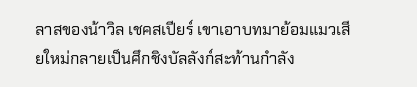ลาสของน้าวิล เชคสเปียร์ เขาเอาบทมาย้อมแมวเสียใหม่กลายเป็นศึกชิงบัลลังก์สะท้านกำลัง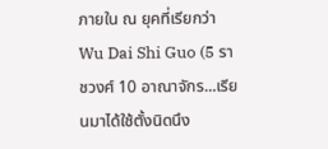ภายใน ณ ยุคที่เรียกว่า Wu Dai Shi Guo (5 ราชวงศ์ 10 อาณาจักร...เรียนมาได้ใช้ตั้งนิดนึง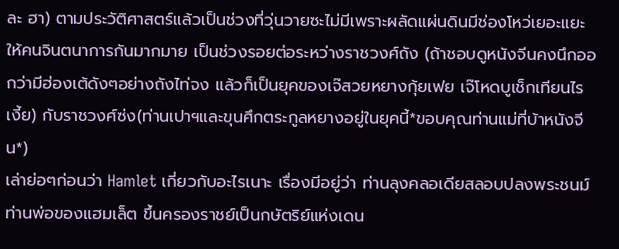ละ ฮา) ตามประวัติศาสตร์แล้วเป็นช่วงที่วุ่นวายซะไม่มีเพราะผลัดแผ่นดินมีช่องโหว่เยอะแยะให้คนจินตนาการกันมากมาย เป็นช่วงรอยต่อระหว่างราชวงศ์ถัง (ถ้าชอบดูหนังจีนคงนึกออกว่ามีฮ่องเต้ดังๆอย่างถังไท่จง แล้วก็เป็นยุคของเจ๊สวยหยางกุ้ยเฟย เจ๊โหดบูเช็กเทียนไรเงี้ย) กับราชวงศ์ซ่ง(ท่านเปาฯและขุนศึกตระกูลหยางอยู่ในยุคนี้*ขอบคุณท่านแม่ที่บ้าหนังจีน*)
เล่าย่อๆก่อนว่า Hamlet เกี่ยวกับอะไรเนาะ เรื่องมีอยู่ว่า ท่านลุงคลอเดียสลอบปลงพระชนม์ท่านพ่อของแฮมเล็ต ขึ้นครองราชย์เป็นกษัตริย์แห่งเดน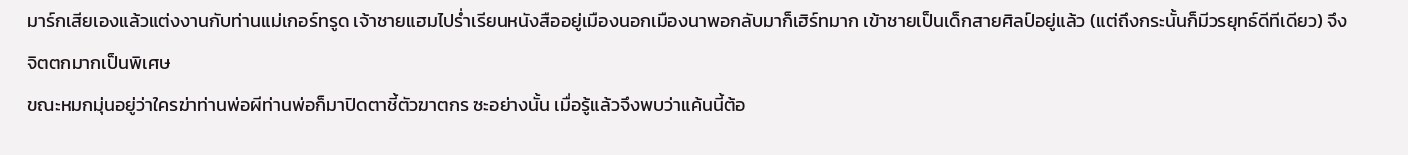มาร์กเสียเองแล้วแต่งงานกับท่านแม่เกอร์ทรูด เจ้าชายแฮมไปร่ำเรียนหนังสืออยู่เมืองนอกเมืองนาพอกลับมาก็เฮิร์ทมาก เข้าชายเป็นเด็กสายศิลป์อยู่แล้ว (แต่ถึงกระนั้นก็มีวรยุทธ์ดีทีเดียว) จึงจิตตกมากเป็นพิเศษ
ขณะหมกมุ่นอยู่ว่าใครฆ่าท่านพ่อผีท่านพ่อก็มาปิดตาชี้ตัวฆาตกร ซะอย่างนั้น เมื่อรู้แล้วจึงพบว่าแค้นนี้ต้อ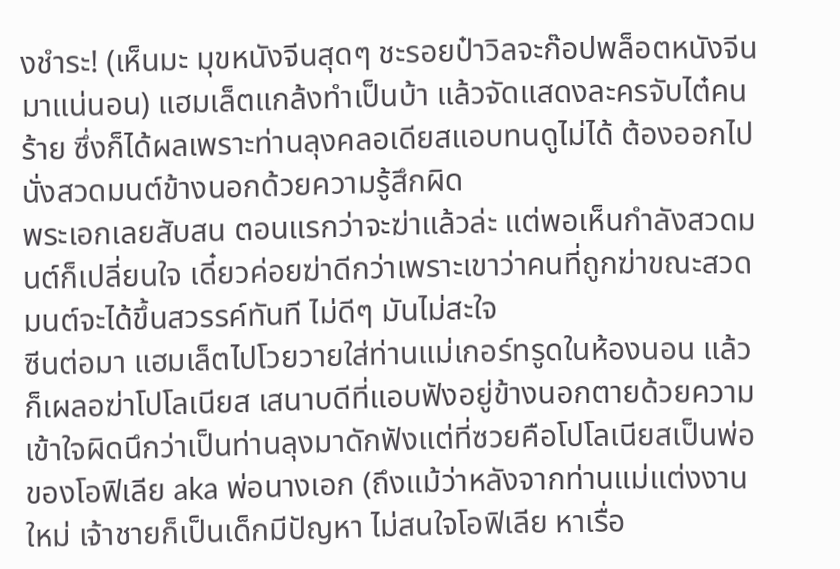งชำระ! (เห็นมะ มุขหนังจีนสุดๆ ชะรอยป๋าวิลจะก๊อปพล็อตหนังจีนมาแน่นอน) แฮมเล็ตแกล้งทำเป็นบ้า แล้วจัดแสดงละครจับไต๋คนร้าย ซึ่งก็ได้ผลเพราะท่านลุงคลอเดียสแอบทนดูไม่ได้ ต้องออกไปนั่งสวดมนต์ข้างนอกด้วยความรู้สึกผิด
พระเอกเลยสับสน ตอนแรกว่าจะฆ่าแล้วล่ะ แต่พอเห็นกำลังสวดมนต์ก็เปลี่ยนใจ เดี๋ยวค่อยฆ่าดีกว่าเพราะเขาว่าคนที่ถูกฆ่าขณะสวดมนต์จะได้ขึ้นสวรรค์ทันที ไม่ดีๆ มันไม่สะใจ
ซีนต่อมา แฮมเล็ตไปโวยวายใส่ท่านแม่เกอร์ทรูดในห้องนอน แล้วก็เผลอฆ่าโปโลเนียส เสนาบดีที่แอบฟังอยู่ข้างนอกตายด้วยความเข้าใจผิดนึกว่าเป็นท่านลุงมาดักฟังแต่ที่ซวยคือโปโลเนียสเป็นพ่อของโอฟิเลีย aka พ่อนางเอก (ถึงแม้ว่าหลังจากท่านแม่แต่งงานใหม่ เจ้าชายก็เป็นเด็กมีปัญหา ไม่สนใจโอฟิเลีย หาเรื่อ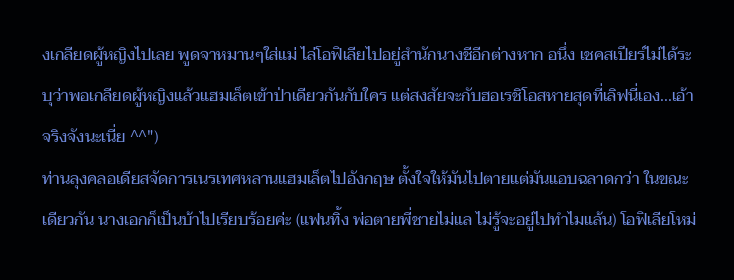งเกลียดผู้หญิงไปเลย พูดจาหมานๆใส่แม่ ไล่โอฟิเลียไปอยู่สำนักนางชีอีกต่างหาก อนึ่ง เชคสเปียร์ไม่ได้ระบุว่าพอเกลียดผู้หญิงแล้วแฮมเล็ตเข้าป่าเดียวกันกับใคร แต่สงสัยจะกับฮอเรชิโอสหายสุดที่เลิฟนี่เอง...เอ้า จริงจังนะเนี่ย ^^")
ท่านลุงคลอเดียสจัดการเนรเทศหลานแฮมเล็ตไปอังกฤษ ตั้งใจให้มันไปตายแต่มันแอบฉลาดกว่า ในขณะเดียวกัน นางเอกก็เป็นบ้าไปเรียบร้อยค่ะ (แฟนทิ้ง พ่อตายพี่ชายไม่แล ไม่รู้จะอยู่ไปทำไมแล้น) โอฟิเลียโหม่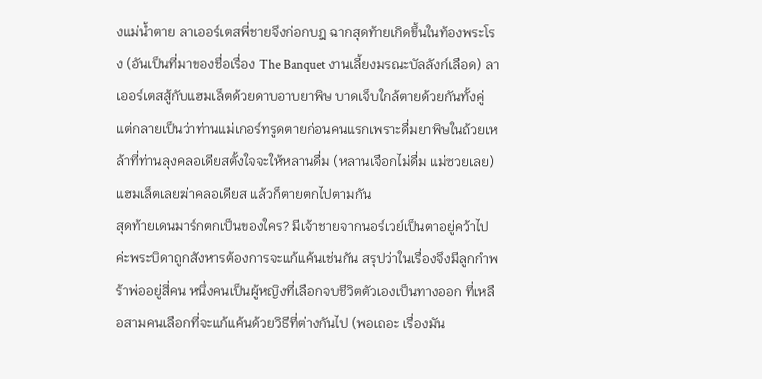งแม่น้ำตาย ลาเออร์เตสพี่ชายจึงก่อกบฎ ฉากสุดท้ายเกิดขึ้นในท้องพระโรง (อันเป็นที่มาของชื่อเรื่อง The Banquet งานเลี้ยงมรณะบัลลังก์เลือด) ลาเออร์เตสสู้กับแฮมเล็ตด้วยดาบอาบยาพิษ บาดเจ็บใกล้ตายด้วยกันทั้งคู่ แต่กลายเป็นว่าท่านแม่เกอร์ทรูดตายก่อนคนแรกเพราะดื่มยาพิษในถ้วยเหล้าที่ท่านลุงคลอเดียสตั้งใจจะให้หลานดื่ม (หลานเจือกไม่ดื่ม แม่ซวยเลย)แฮมเล็ตเลยฆ่าคลอเดียส แล้วก็ตายตกไปตามกัน
สุดท้ายเดนมาร์กตกเป็นของใคร? มีเจ้าชายจากนอร์เวย์เป็นตาอยู่คว้าไปค่ะพระบิดาถูกสังหารต้องการจะแก้แค้นเช่นกัน สรุปว่าในเรื่องจึงมีลูกกำพร้าพ่ออยู่สี่คน หนึ่งคนเป็นผู้หญิงที่เลือกจบชีวิตตัวเองเป็นทางออก ที่เหลือสามคนเลือกที่จะแก้แค้นด้วยวิธีที่ต่างกันไป (พอเถอะ เรื่องมัน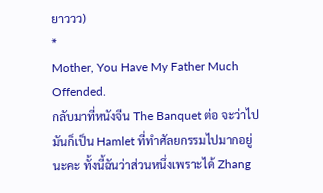ยาววว)
*
Mother, You Have My Father Much Offended.
กลับมาที่หนังจีน The Banquet ต่อ จะว่าไปมันก็เป็น Hamlet ที่ทำศัลยกรรมไปมากอยู่นะคะ ทั้งนี้ฉันว่าส่วนหนึ่งเพราะได้ Zhang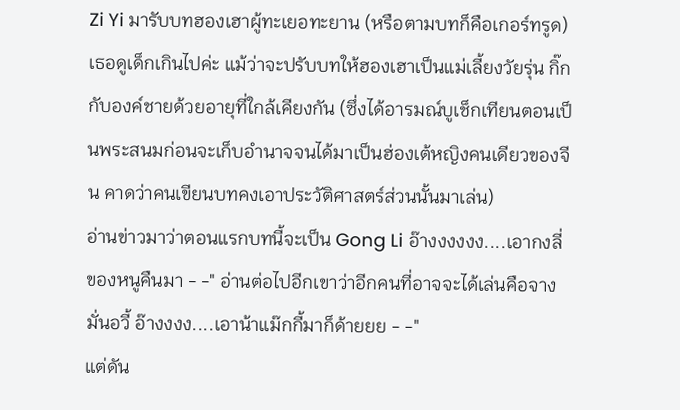Zi Yi มารับบทฮองเฮาผู้ทะเยอทะยาน (หรือตามบทก็คือเกอร์ทรูด) เธอดูเด็กเกินไปค่ะ แม้ว่าจะปรับบทให้ฮองเฮาเป็นแม่เลี้ยงวัยรุ่น กิ๊กกับองค์ชายด้วยอายุที่ใกล้เคียงกัน (ซึ่งได้อารมณ์บูเช็กเทียนตอนเป็นพระสนมก่อนจะเก็บอำนาจจนได้มาเป็นฮ่องเต้หญิงคนเดียวของจีน คาดว่าคนเขียนบทคงเอาประวัติศาสตร์ส่วนนั้นมาเล่น)
อ่านข่าวมาว่าตอนแรกบทนี้จะเป็น Gong Li อ๊างงงงงง....เอากงลี่ของหนูคืนมา - -" อ่านต่อไปอีกเขาว่าอีกคนที่อาจจะได้เล่นคือจางมั่นอวี้ อ๊างงงง....เอาน้าแม๊กกี้มาก็ด้ายยย - -"
แต่ดัน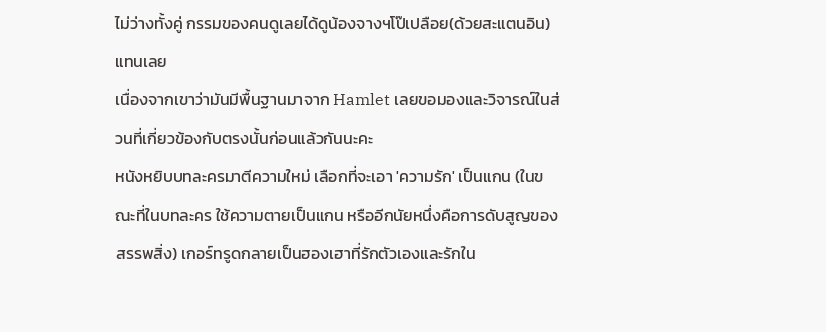ไม่ว่างทั้งคู่ กรรมของคนดูเลยได้ดูน้องจางฯโป๊เปลือย(ด้วยสะแตนอิน)แทนเลย
เนื่องจากเขาว่ามันมีพื้นฐานมาจาก Hamlet เลยขอมองและวิจารณ์ในส่วนที่เกี่ยวข้องกับตรงนั้นก่อนแล้วกันนะคะ
หนังหยิบบทละครมาตีความใหม่ เลือกที่จะเอา 'ความรัก' เป็นแกน (ในขณะที่ในบทละคร ใช้ความตายเป็นแกน หรืออีกนัยหนึ่งคือการดับสูญของสรรพสิ่ง) เกอร์ทรูดกลายเป็นฮองเฮาที่รักตัวเองและรักใน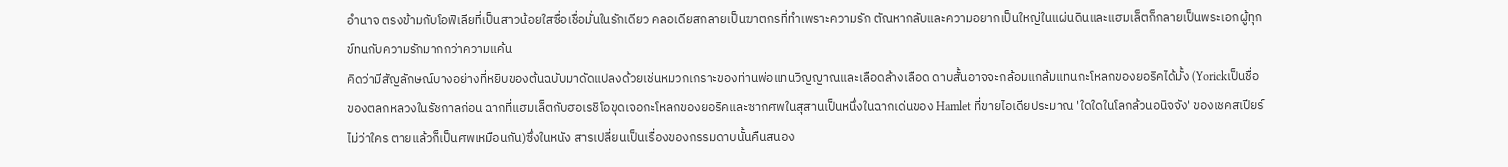อำนาจ ตรงข้ามกับโอฟิเลียที่เป็นสาวน้อยใสซื่อเชื่อมั่นในรักเดียว คลอเดียสกลายเป็นฆาตกรที่ทำเพราะความรัก ตัณหากลับและความอยากเป็นใหญ่ในแผ่นดินและแฮมเล็ตก็กลายเป็นพระเอกผู้ทุกข์ทนกับความรักมากกว่าความแค้น
คิดว่ามีสัญลักษณ์บางอย่างที่หยิบของต้นฉบับมาดัดแปลงด้วยเช่นหมวกเกราะของท่านพ่อแทนวิญญาณและเลือดล้างเลือด ดาบสั้นอาจจะกล้อมแกล้มแทนกะโหลกของยอริคได้มั้ง (Yorickเป็นชื่อของตลกหลวงในรัชกาลก่อน ฉากที่แฮมเล็ตกับฮอเรชิโอขุดเจอกะโหลกของยอริคและซากศพในสุสานเป็นหนึ่งในฉากเด่นของ Hamlet ที่ขายไอเดียประมาณ 'ใดใดในโลกล้วนอนิจจัง' ของเชคสเปียร์ ไม่ว่าใคร ตายแล้วก็เป็นศพเหมือนกัน)ซึ่งในหนัง สารเปลี่ยนเป็นเรื่องของกรรมดาบนั้นคืนสนอง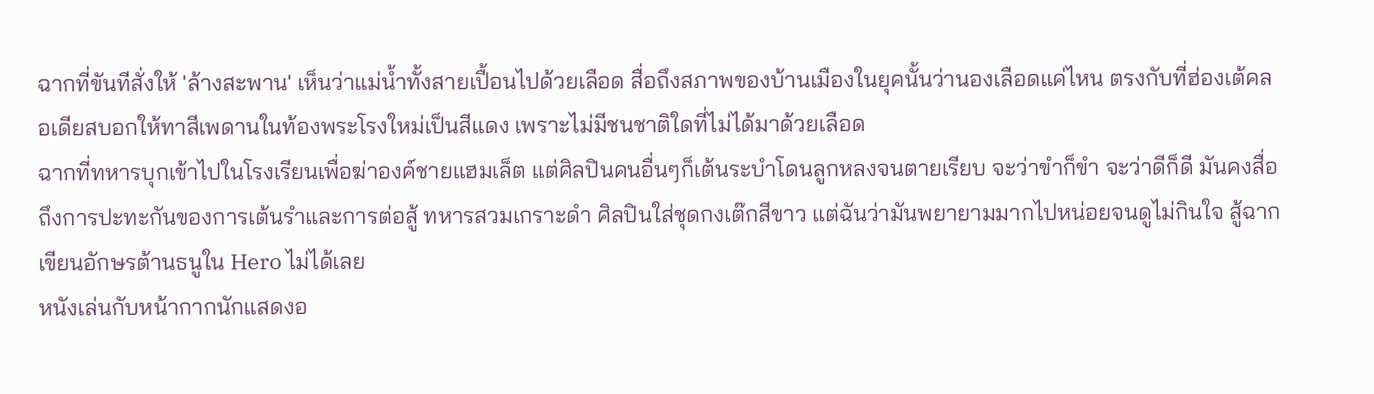ฉากที่ขันทีสั่งให้ 'ล้างสะพาน' เห็นว่าแม่น้ำทั้งสายเปื้อนไปด้วยเลือด สื่อถึงสภาพของบ้านเมืองในยุคนั้นว่านองเลือดแค่ไหน ตรงกับที่ฮ่องเต้คลอเดียสบอกให้ทาสีเพดานในท้องพระโรงใหม่เป็นสีแดง เพราะไม่มีชนชาติใดที่ไม่ได้มาด้วยเลือด
ฉากที่ทหารบุกเข้าไปในโรงเรียนเพื่อฆ่าองค์ชายแฮมเล็ต แต่ศิลปินคนอื่นๆก็เต้นระบำโดนลูกหลงจนตายเรียบ จะว่าขำก็ขำ จะว่าดีก็ดี มันคงสื่อถึงการปะทะกันของการเต้นรำและการต่อสู้ ทหารสวมเกราะดำ ศิลปินใส่ชุดกงเต๊กสีขาว แต่ฉันว่ามันพยายามมากไปหน่อยจนดูไม่กินใจ สู้ฉากเขียนอักษรต้านธนูใน Hero ไม่ได้เลย
หนังเล่นกับหน้ากากนักแสดงอ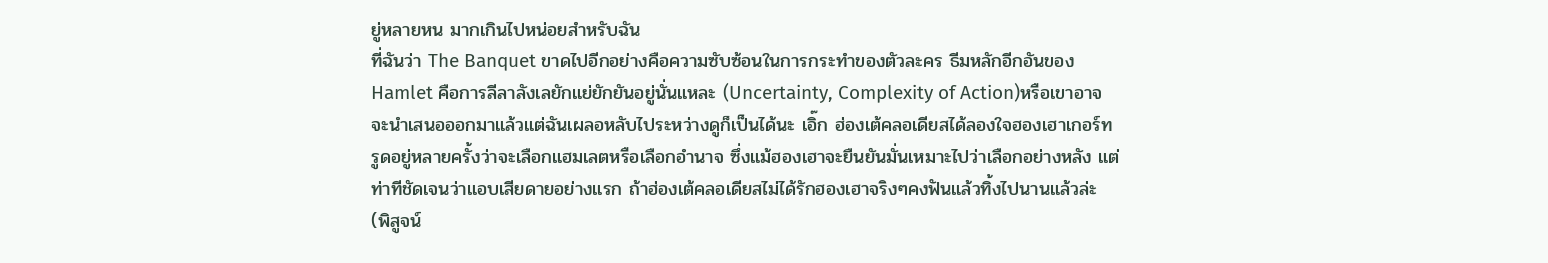ยู่หลายหน มากเกินไปหน่อยสำหรับฉัน
ที่ฉันว่า The Banquet ขาดไปอีกอย่างคือความซับซ้อนในการกระทำของตัวละคร ธีมหลักอีกอันของ Hamlet คือการลีลาลังเลยักแย่ยักยันอยู่นั่นแหละ (Uncertainty, Complexity of Action)หรือเขาอาจจะนำเสนอออกมาแล้วแต่ฉันเผลอหลับไประหว่างดูก็เป็นได้นะ เอิ๊ก ฮ่องเต้คลอเดียสได้ลองใจฮองเฮาเกอร์ทรูดอยู่หลายครั้งว่าจะเลือกแฮมเลตหรือเลือกอำนาจ ซึ่งแม้ฮองเฮาจะยืนยันมั่นเหมาะไปว่าเลือกอย่างหลัง แต่ท่าทีชัดเจนว่าแอบเสียดายอย่างแรก ถ้าฮ่องเต้คลอเดียสไม่ได้รักฮองเฮาจริงๆคงฟันแล้วทิ้งไปนานแล้วล่ะ (พิสูจน์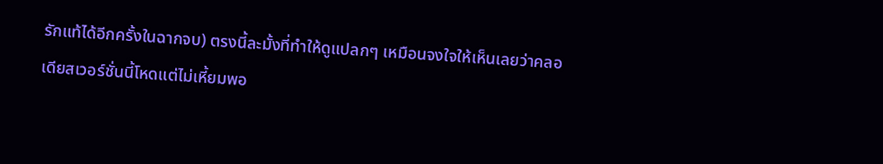รักแท้ได้อีกครั้งในฉากจบ) ตรงนี้ละมั้งที่ทำให้ดูแปลกๆ เหมือนจงใจให้เห็นเลยว่าคลอเดียสเวอร์ชั่นนี้โหดแต่ไม่เหี้ยมพอ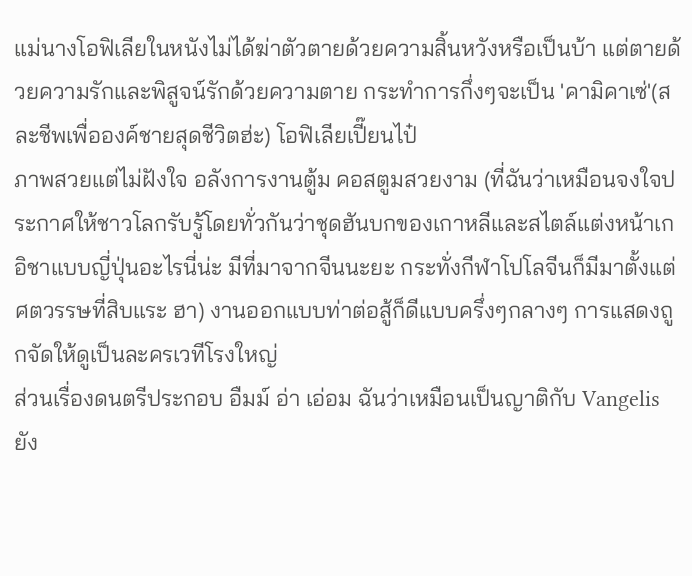แม่นางโอฟิเลียในหนังไม่ได้ฆ่าตัวตายด้วยความสิ้นหวังหรือเป็นบ้า แต่ตายด้วยความรักและพิสูจน์รักด้วยความตาย กระทำการกึ่งๆจะเป็น 'คามิคาเซ่'(สละชีพเพื่อองค์ชายสุดชีวิตฮ่ะ) โอฟิเลียเปี๊ยนไป๋
ภาพสวยแต่ไม่ฝังใจ อลังการงานตู้ม คอสตูมสวยงาม (ที่ฉันว่าเหมือนจงใจประกาศให้ชาวโลกรับรู้โดยทั่วกันว่าชุดฮันบกของเกาหลีและสไตล์แต่งหน้าเกอิชาแบบญี่ปุ่นอะไรนี่น่ะ มีที่มาจากจีนนะยะ กระทั่งกีฬาโปโลจีนก็มีมาตั้งแต่ศตวรรษที่สิบแระ ฮา) งานออกแบบท่าต่อสู้ก็ดีแบบครึ่งๆกลางๆ การแสดงถูกจัดให้ดูเป็นละครเวทีโรงใหญ่
ส่วนเรื่องดนตรีประกอบ อืมม์ อ่า เอ่อม ฉันว่าเหมือนเป็นญาติกับ Vangelis ยัง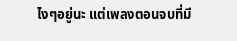ไงๆอยู่นะ แต่เพลงตอนจบที่มี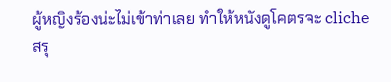ผู้หญิงร้องน่ะไม่เข้าท่าเลย ทำให้หนังดูโคตรจะ cliche
สรุ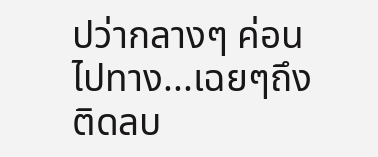ปว่ากลางๆ ค่อนไปทาง...เฉยๆถึงติดลบ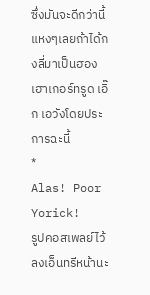ซึ่งมันจะดีกว่านี้แหงๆเลยถ้าได้กงลี่มาเป็นฮองเฮาเกอร์ทรูด เอิ๊ก เอวังโดยประการฉะนี้
*
Alas! Poor Yorick!
รูปคอสเพลย์ไว้ลงเอ็นทรีหน้านะ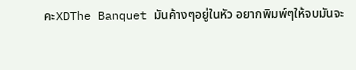คะXDThe Banquet มันค้างๆอยู่ในหัว อยากพิมพ์ๆให้จบมันจะ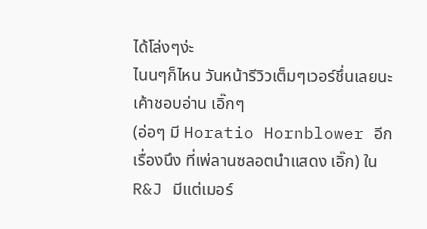ได้โล่งๆง่ะ
ไนนๆก็ไหน วันหน้ารีวิวเต็มๆเวอร์ชึ่นเลยนะ เค้าชอบอ่าน เอิ๊กๆ
(อ่อๆ มี Horatio Hornblower อีกเรื่องนึง ที่เพ่ลานซลอตนำแสดง เอิ๊ก) ใน R&J มีแต่เมอร์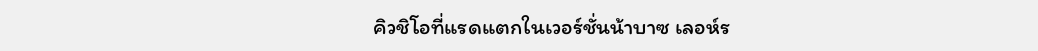คิวชิโอที่แรดแตกในเวอร์ชั่นน้าบาซ เลอห์ร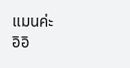แมนค่ะ
อิอิ